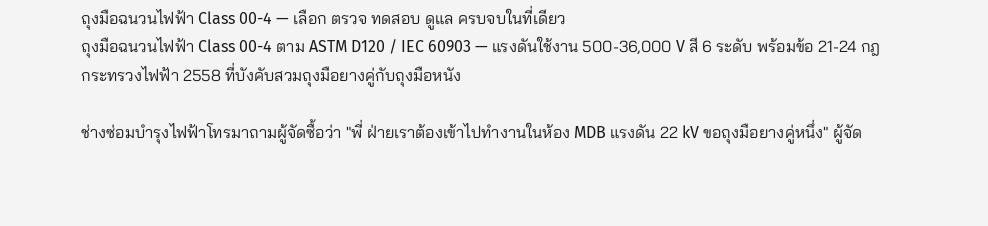ถุงมือฉนวนไฟฟ้า Class 00-4 — เลือก ตรวจ ทดสอบ ดูแล ครบจบในที่เดียว
ถุงมือฉนวนไฟฟ้า Class 00-4 ตาม ASTM D120 / IEC 60903 — แรงดันใช้งาน 500-36,000 V สี 6 ระดับ พร้อมข้อ 21-24 กฎกระทรวงไฟฟ้า 2558 ที่บังคับสวมถุงมือยางคู่กับถุงมือหนัง

ช่างซ่อมบำรุงไฟฟ้าโทรมาถามผู้จัดซื้อว่า "พี่ ฝ่ายเราต้องเข้าไปทำงานในห้อง MDB แรงดัน 22 kV ขอถุงมือยางคู่หนึ่ง" ผู้จัด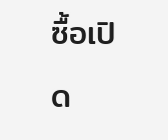ซื้อเปิด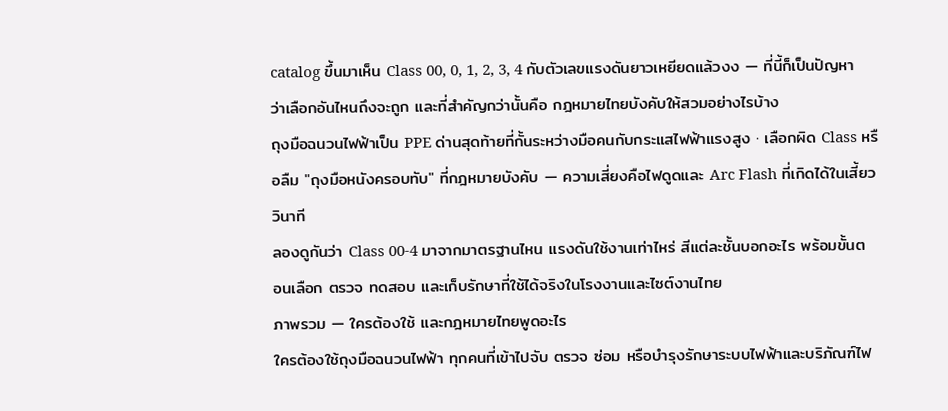catalog ขึ้นมาเห็น Class 00, 0, 1, 2, 3, 4 กับตัวเลขแรงดันยาวเหยียดแล้วงง — ที่นี้ก็เป็นปัญหาว่าเลือกอันไหนถึงจะถูก และที่สำคัญกว่านั้นคือ กฎหมายไทยบังคับให้สวมอย่างไรบ้าง
ถุงมือฉนวนไฟฟ้าเป็น PPE ด่านสุดท้ายที่กั้นระหว่างมือคนกับกระแสไฟฟ้าแรงสูง · เลือกผิด Class หรือลืม "ถุงมือหนังครอบทับ" ที่กฎหมายบังคับ — ความเสี่ยงคือไฟดูดและ Arc Flash ที่เกิดได้ในเสี้ยววินาที
ลองดูกันว่า Class 00-4 มาจากมาตรฐานไหน แรงดันใช้งานเท่าไหร่ สีแต่ละชั้นบอกอะไร พร้อมขั้นตอนเลือก ตรวจ ทดสอบ และเก็บรักษาที่ใช้ได้จริงในโรงงานและไซต์งานไทย
ภาพรวม — ใครต้องใช้ และกฎหมายไทยพูดอะไร
ใครต้องใช้ถุงมือฉนวนไฟฟ้า ทุกคนที่เข้าไปจับ ตรวจ ซ่อม หรือบำรุงรักษาระบบไฟฟ้าและบริภัณฑ์ไฟ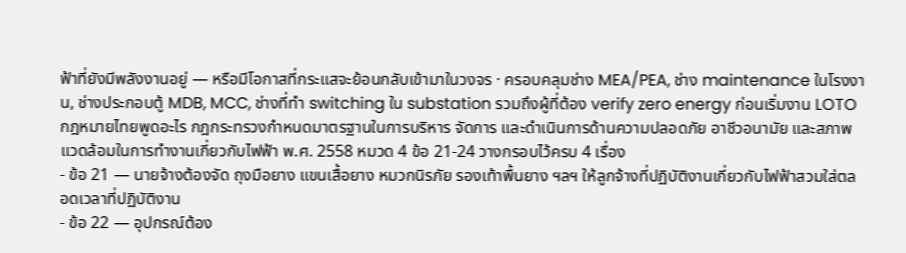ฟ้าที่ยังมีพลังงานอยู่ — หรือมีโอกาสที่กระแสจะย้อนกลับเข้ามาในวงจร · ครอบคลุมช่าง MEA/PEA, ช่าง maintenance ในโรงงาน, ช่างประกอบตู้ MDB, MCC, ช่างที่ทำ switching ใน substation รวมถึงผู้ที่ต้อง verify zero energy ก่อนเริ่มงาน LOTO
กฎหมายไทยพูดอะไร กฎกระทรวงกำหนดมาตรฐานในการบริหาร จัดการ และดำเนินการด้านความปลอดภัย อาชีวอนามัย และสภาพแวดล้อมในการทำงานเกี่ยวกับไฟฟ้า พ.ศ. 2558 หมวด 4 ข้อ 21-24 วางกรอบไว้ครบ 4 เรื่อง
- ข้อ 21 — นายจ้างต้องจัด ถุงมือยาง แขนเสื้อยาง หมวกนิรภัย รองเท้าพื้นยาง ฯลฯ ให้ลูกจ้างที่ปฏิบัติงานเกี่ยวกับไฟฟ้าสวมใส่ตลอดเวลาที่ปฏิบัติงาน
- ข้อ 22 — อุปกรณ์ต้อง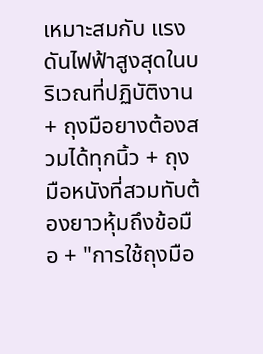เหมาะสมกับ แรงดันไฟฟ้าสูงสุดในบริเวณที่ปฏิบัติงาน + ถุงมือยางต้องสวมได้ทุกนิ้ว + ถุงมือหนังที่สวมทับต้องยาวหุ้มถึงข้อมือ + "การใช้ถุงมือ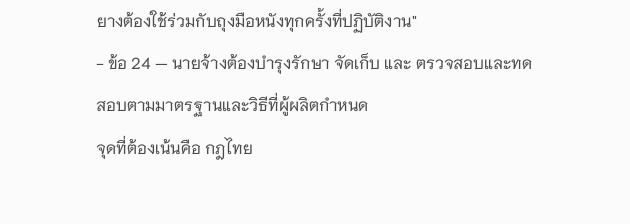ยางต้องใช้ร่วมกับถุงมือหนังทุกครั้งที่ปฏิบัติงาน"
- ข้อ 24 — นายจ้างต้องบำรุงรักษา จัดเก็บ และ ตรวจสอบและทดสอบตามมาตรฐานและวิธีที่ผู้ผลิตกำหนด
จุดที่ต้องเน้นคือ กฎไทย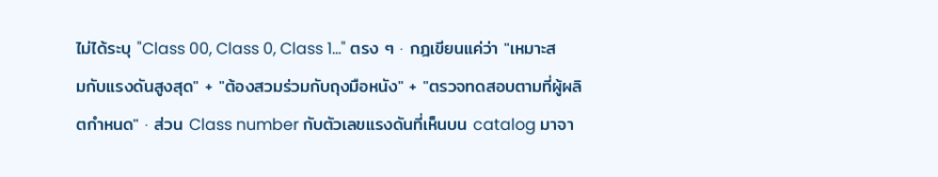ไม่ได้ระบุ "Class 00, Class 0, Class 1…" ตรง ๆ · กฎเขียนแค่ว่า "เหมาะสมกับแรงดันสูงสุด" + "ต้องสวมร่วมกับถุงมือหนัง" + "ตรวจทดสอบตามที่ผู้ผลิตกำหนด" · ส่วน Class number กับตัวเลขแรงดันที่เห็นบน catalog มาจา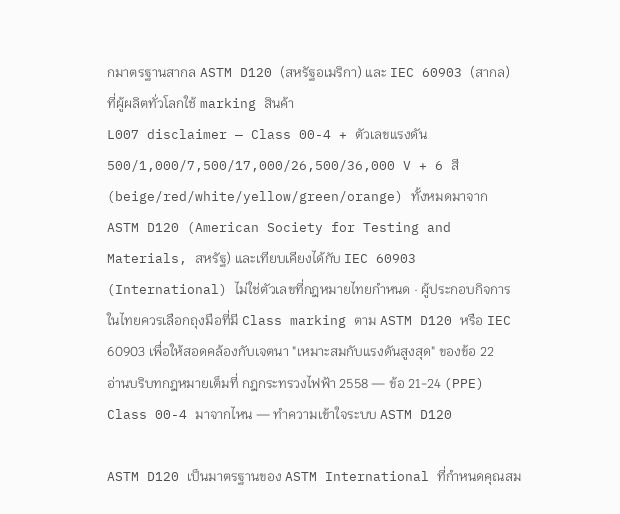กมาตรฐานสากล ASTM D120 (สหรัฐอเมริกา) และ IEC 60903 (สากล) ที่ผู้ผลิตทั่วโลกใช้ marking สินค้า
L007 disclaimer — Class 00-4 + ตัวเลขแรงดัน 500/1,000/7,500/17,000/26,500/36,000 V + 6 สี (beige/red/white/yellow/green/orange) ทั้งหมดมาจาก ASTM D120 (American Society for Testing and Materials, สหรัฐ) และเทียบเคียงได้กับ IEC 60903 (International) ไม่ใช่ตัวเลขที่กฎหมายไทยกำหนด · ผู้ประกอบกิจการในไทยควรเลือกถุงมือที่มี Class marking ตาม ASTM D120 หรือ IEC 60903 เพื่อให้สอดคล้องกับเจตนา "เหมาะสมกับแรงดันสูงสุด" ของข้อ 22
อ่านบริบทกฎหมายเต็มที่ กฎกระทรวงไฟฟ้า 2558 — ข้อ 21-24 (PPE)
Class 00-4 มาจากไหน — ทำความเข้าใจระบบ ASTM D120

ASTM D120 เป็นมาตรฐานของ ASTM International ที่กำหนดคุณสม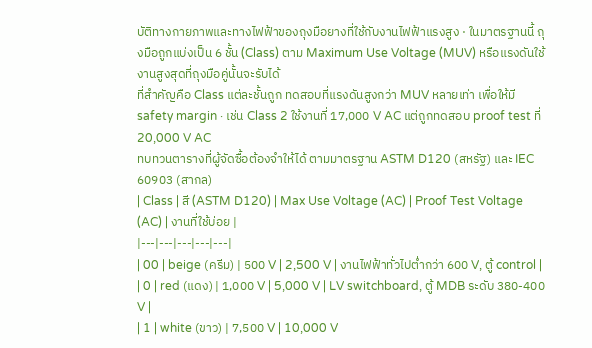บัติทางกายภาพและทางไฟฟ้าของถุงมือยางที่ใช้กับงานไฟฟ้าแรงสูง · ในมาตรฐานนี้ ถุงมือถูกแบ่งเป็น 6 ชั้น (Class) ตาม Maximum Use Voltage (MUV) หรือแรงดันใช้งานสูงสุดที่ถุงมือคู่นั้นจะรับได้
ที่สำคัญคือ Class แต่ละชั้นถูก ทดสอบที่แรงดันสูงกว่า MUV หลายเท่า เพื่อให้มี safety margin · เช่น Class 2 ใช้งานที่ 17,000 V AC แต่ถูกทดสอบ proof test ที่ 20,000 V AC
ทบทวนตารางที่ผู้จัดซื้อต้องจำให้ได้ ตามมาตรฐาน ASTM D120 (สหรัฐ) และ IEC 60903 (สากล)
| Class | สี (ASTM D120) | Max Use Voltage (AC) | Proof Test Voltage (AC) | งานที่ใช้บ่อย |
|---|---|---|---|---|
| 00 | beige (ครีม) | 500 V | 2,500 V | งานไฟฟ้าทั่วไปต่ำกว่า 600 V, ตู้ control |
| 0 | red (แดง) | 1,000 V | 5,000 V | LV switchboard, ตู้ MDB ระดับ 380-400 V |
| 1 | white (ขาว) | 7,500 V | 10,000 V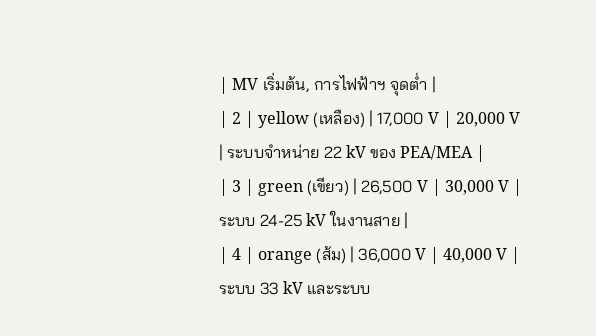| MV เริ่มต้น, การไฟฟ้าฯ จุดต่ำ |
| 2 | yellow (เหลือง) | 17,000 V | 20,000 V | ระบบจำหน่าย 22 kV ของ PEA/MEA |
| 3 | green (เขียว) | 26,500 V | 30,000 V | ระบบ 24-25 kV ในงานสาย |
| 4 | orange (ส้ม) | 36,000 V | 40,000 V | ระบบ 33 kV และระบบ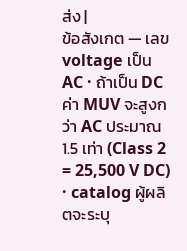ส่ง |
ข้อสังเกต — เลข voltage เป็น AC · ถ้าเป็น DC ค่า MUV จะสูงกว่า AC ประมาณ 1.5 เท่า (Class 2 = 25,500 V DC) · catalog ผู้ผลิตจะระบุ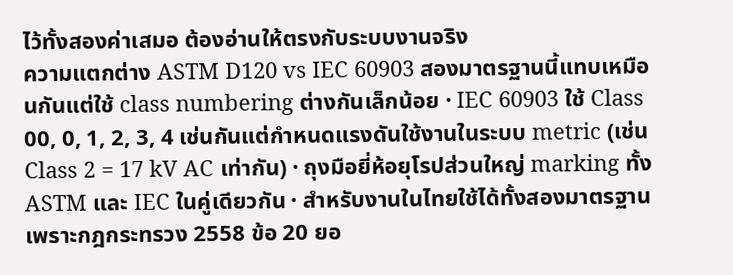ไว้ทั้งสองค่าเสมอ ต้องอ่านให้ตรงกับระบบงานจริง
ความแตกต่าง ASTM D120 vs IEC 60903 สองมาตรฐานนี้แทบเหมือนกันแต่ใช้ class numbering ต่างกันเล็กน้อย · IEC 60903 ใช้ Class 00, 0, 1, 2, 3, 4 เช่นกันแต่กำหนดแรงดันใช้งานในระบบ metric (เช่น Class 2 = 17 kV AC เท่ากัน) · ถุงมือยี่ห้อยุโรปส่วนใหญ่ marking ทั้ง ASTM และ IEC ในคู่เดียวกัน · สำหรับงานในไทยใช้ได้ทั้งสองมาตรฐาน เพราะกฎกระทรวง 2558 ข้อ 20 ยอ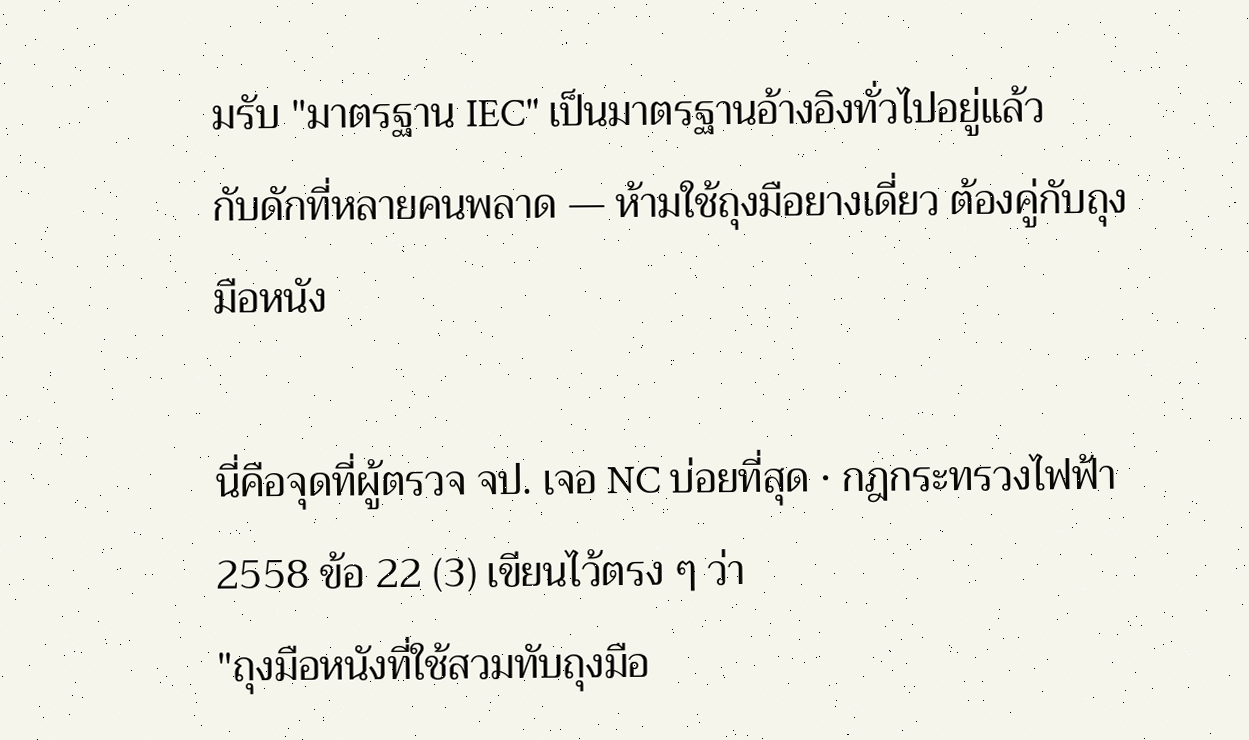มรับ "มาตรฐาน IEC" เป็นมาตรฐานอ้างอิงทั่วไปอยู่แล้ว
กับดักที่หลายคนพลาด — ห้ามใช้ถุงมือยางเดี่ยว ต้องคู่กับถุงมือหนัง

นี่คือจุดที่ผู้ตรวจ จป. เจอ NC บ่อยที่สุด · กฎกระทรวงไฟฟ้า 2558 ข้อ 22 (3) เขียนไว้ตรง ๆ ว่า
"ถุงมือหนังที่ใช้สวมทับถุงมือ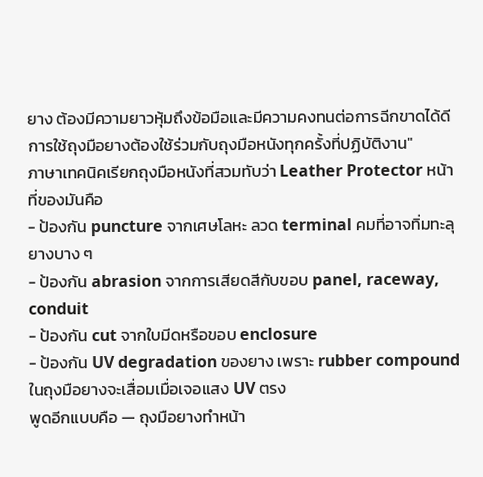ยาง ต้องมีความยาวหุ้มถึงข้อมือและมีความคงทนต่อการฉีกขาดได้ดี การใช้ถุงมือยางต้องใช้ร่วมกับถุงมือหนังทุกครั้งที่ปฏิบัติงาน"
ภาษาเทคนิคเรียกถุงมือหนังที่สวมทับว่า Leather Protector หน้าที่ของมันคือ
- ป้องกัน puncture จากเศษโลหะ ลวด terminal คมที่อาจทิ่มทะลุยางบาง ๆ
- ป้องกัน abrasion จากการเสียดสีกับขอบ panel, raceway, conduit
- ป้องกัน cut จากใบมีดหรือขอบ enclosure
- ป้องกัน UV degradation ของยาง เพราะ rubber compound ในถุงมือยางจะเสื่อมเมื่อเจอแสง UV ตรง
พูดอีกแบบคือ — ถุงมือยางทำหน้า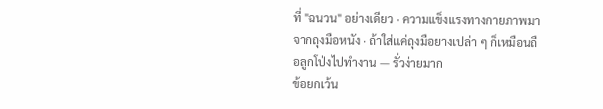ที่ "ฉนวน" อย่างเดียว · ความแข็งแรงทางกายภาพมาจากถุงมือหนัง · ถ้าใส่แค่ถุงมือยางเปล่า ๆ ก็เหมือนถือลูกโป่งไปทำงาน — รั่วง่ายมาก
ข้อยกเว้น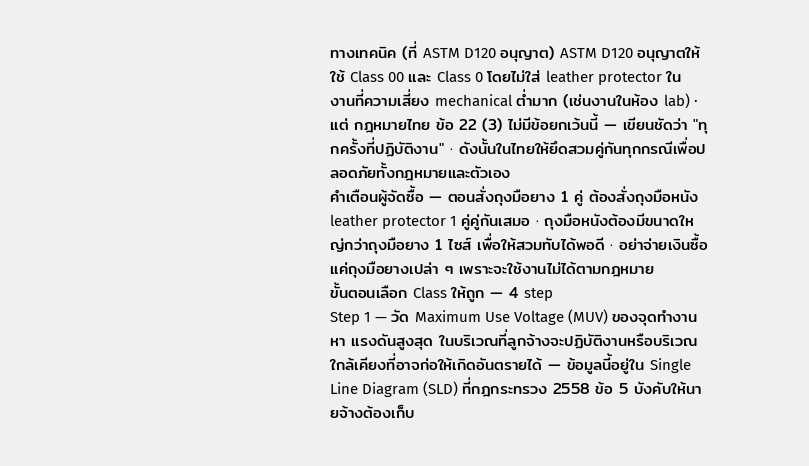ทางเทคนิค (ที่ ASTM D120 อนุญาต) ASTM D120 อนุญาตให้ใช้ Class 00 และ Class 0 โดยไม่ใส่ leather protector ในงานที่ความเสี่ยง mechanical ต่ำมาก (เช่นงานในห้อง lab) · แต่ กฎหมายไทย ข้อ 22 (3) ไม่มีข้อยกเว้นนี้ — เขียนชัดว่า "ทุกครั้งที่ปฏิบัติงาน" · ดังนั้นในไทยให้ยึดสวมคู่กันทุกกรณีเพื่อปลอดภัยทั้งกฎหมายและตัวเอง
คำเตือนผู้จัดซื้อ — ตอนสั่งถุงมือยาง 1 คู่ ต้องสั่งถุงมือหนัง leather protector 1 คู่คู่กันเสมอ · ถุงมือหนังต้องมีขนาดใหญ่กว่าถุงมือยาง 1 ไซส์ เพื่อให้สวมทับได้พอดี · อย่าจ่ายเงินซื้อแค่ถุงมือยางเปล่า ๆ เพราะจะใช้งานไม่ได้ตามกฎหมาย
ขั้นตอนเลือก Class ให้ถูก — 4 step
Step 1 — วัด Maximum Use Voltage (MUV) ของจุดทำงาน
หา แรงดันสูงสุด ในบริเวณที่ลูกจ้างจะปฏิบัติงานหรือบริเวณใกล้เคียงที่อาจก่อให้เกิดอันตรายได้ — ข้อมูลนี้อยู่ใน Single Line Diagram (SLD) ที่กฎกระทรวง 2558 ข้อ 5 บังคับให้นายจ้างต้องเก็บ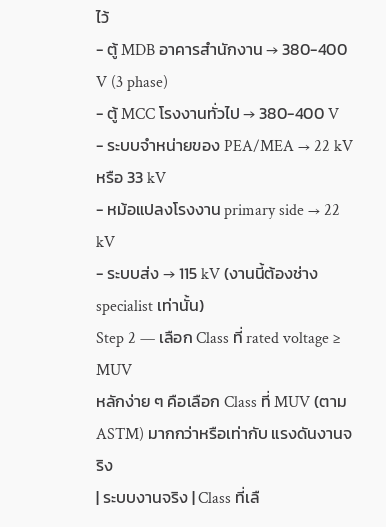ไว้
- ตู้ MDB อาคารสำนักงาน → 380-400 V (3 phase)
- ตู้ MCC โรงงานทั่วไป → 380-400 V
- ระบบจำหน่ายของ PEA/MEA → 22 kV หรือ 33 kV
- หม้อแปลงโรงงาน primary side → 22 kV
- ระบบส่ง → 115 kV (งานนี้ต้องช่าง specialist เท่านั้น)
Step 2 — เลือก Class ที่ rated voltage ≥ MUV
หลักง่าย ๆ คือเลือก Class ที่ MUV (ตาม ASTM) มากกว่าหรือเท่ากับ แรงดันงานจริง
| ระบบงานจริง | Class ที่เลื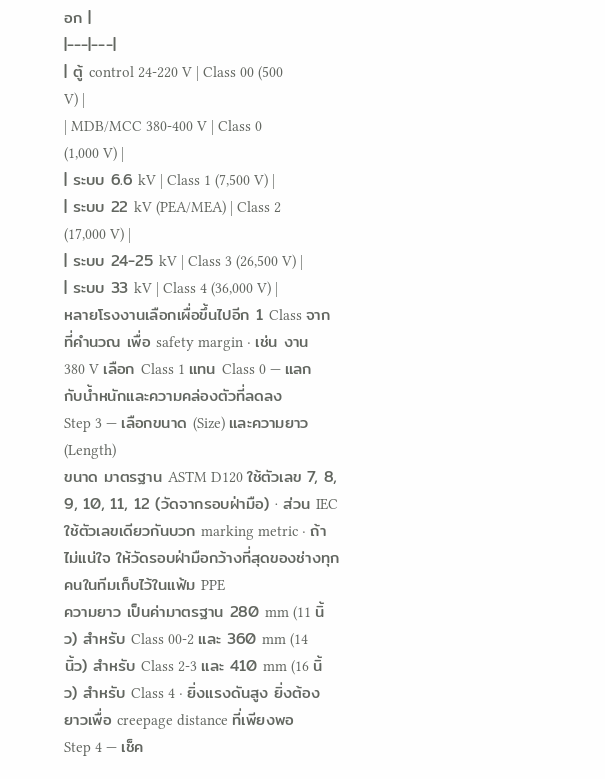อก |
|---|---|
| ตู้ control 24-220 V | Class 00 (500 V) |
| MDB/MCC 380-400 V | Class 0 (1,000 V) |
| ระบบ 6.6 kV | Class 1 (7,500 V) |
| ระบบ 22 kV (PEA/MEA) | Class 2 (17,000 V) |
| ระบบ 24-25 kV | Class 3 (26,500 V) |
| ระบบ 33 kV | Class 4 (36,000 V) |
หลายโรงงานเลือกเผื่อขึ้นไปอีก 1 Class จากที่คำนวณ เพื่อ safety margin · เช่น งาน 380 V เลือก Class 1 แทน Class 0 — แลกกับน้ำหนักและความคล่องตัวที่ลดลง
Step 3 — เลือกขนาด (Size) และความยาว (Length)
ขนาด มาตรฐาน ASTM D120 ใช้ตัวเลข 7, 8, 9, 10, 11, 12 (วัดจากรอบฝ่ามือ) · ส่วน IEC ใช้ตัวเลขเดียวกันบวก marking metric · ถ้าไม่แน่ใจ ให้วัดรอบฝ่ามือกว้างที่สุดของช่างทุกคนในทีมเก็บไว้ในแฟ้ม PPE
ความยาว เป็นค่ามาตรฐาน 280 mm (11 นิ้ว) สำหรับ Class 00-2 และ 360 mm (14 นิ้ว) สำหรับ Class 2-3 และ 410 mm (16 นิ้ว) สำหรับ Class 4 · ยิ่งแรงดันสูง ยิ่งต้องยาวเพื่อ creepage distance ที่เพียงพอ
Step 4 — เช็ค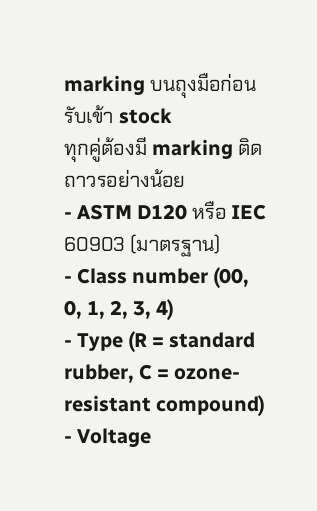marking บนถุงมือก่อนรับเข้า stock
ทุกคู่ต้องมี marking ติดถาวรอย่างน้อย
- ASTM D120 หรือ IEC 60903 (มาตรฐาน)
- Class number (00, 0, 1, 2, 3, 4)
- Type (R = standard rubber, C = ozone-resistant compound)
- Voltage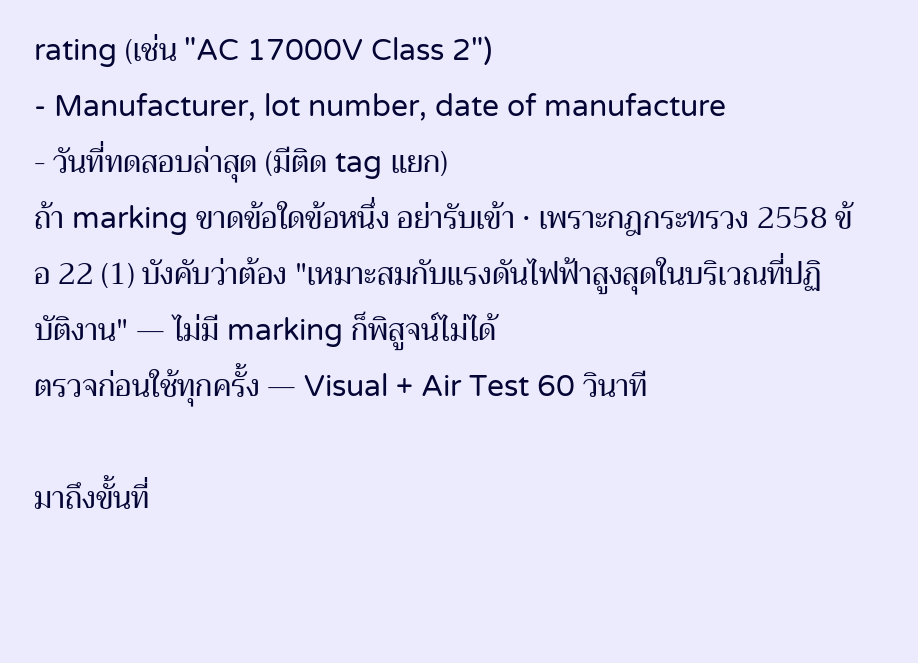rating (เช่น "AC 17000V Class 2")
- Manufacturer, lot number, date of manufacture
- วันที่ทดสอบล่าสุด (มีติด tag แยก)
ถ้า marking ขาดข้อใดข้อหนึ่ง อย่ารับเข้า · เพราะกฎกระทรวง 2558 ข้อ 22 (1) บังคับว่าต้อง "เหมาะสมกับแรงดันไฟฟ้าสูงสุดในบริเวณที่ปฏิบัติงาน" — ไม่มี marking ก็พิสูจน์ไม่ได้
ตรวจก่อนใช้ทุกครั้ง — Visual + Air Test 60 วินาที

มาถึงขั้นที่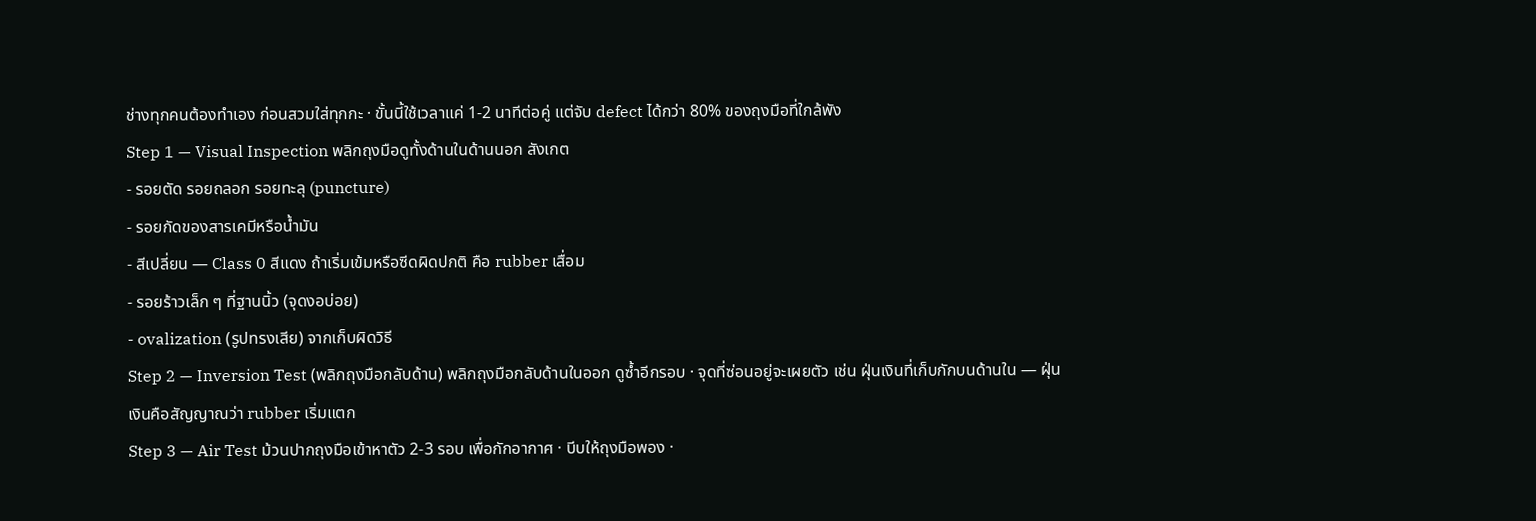ช่างทุกคนต้องทำเอง ก่อนสวมใส่ทุกกะ · ขั้นนี้ใช้เวลาแค่ 1-2 นาทีต่อคู่ แต่จับ defect ได้กว่า 80% ของถุงมือที่ใกล้พัง
Step 1 — Visual Inspection พลิกถุงมือดูทั้งด้านในด้านนอก สังเกต
- รอยตัด รอยถลอก รอยทะลุ (puncture)
- รอยกัดของสารเคมีหรือน้ำมัน
- สีเปลี่ยน — Class 0 สีแดง ถ้าเริ่มเข้มหรือซีดผิดปกติ คือ rubber เสื่อม
- รอยร้าวเล็ก ๆ ที่ฐานนิ้ว (จุดงอบ่อย)
- ovalization (รูปทรงเสีย) จากเก็บผิดวิธี
Step 2 — Inversion Test (พลิกถุงมือกลับด้าน) พลิกถุงมือกลับด้านในออก ดูซ้ำอีกรอบ · จุดที่ซ่อนอยู่จะเผยตัว เช่น ฝุ่นเงินที่เก็บกักบนด้านใน — ฝุ่นเงินคือสัญญาณว่า rubber เริ่มแตก
Step 3 — Air Test ม้วนปากถุงมือเข้าหาตัว 2-3 รอบ เพื่อกักอากาศ · บีบให้ถุงมือพอง ·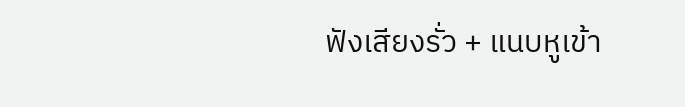ฟังเสียงรั่ว + แนบหูเข้า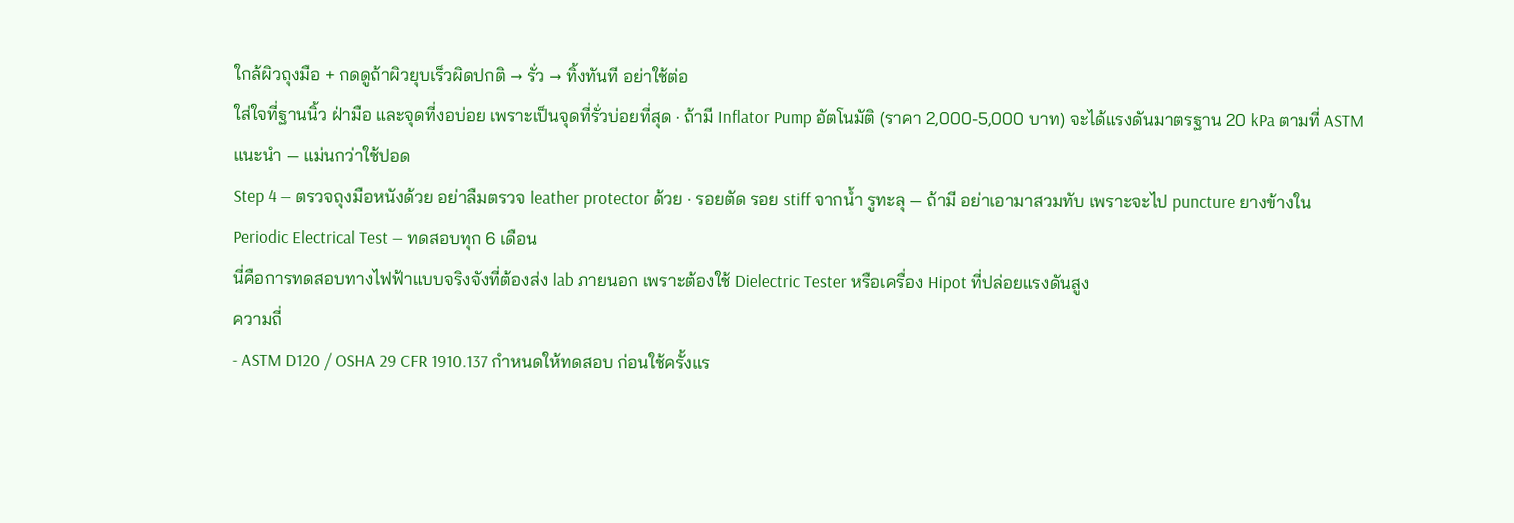ใกล้ผิวถุงมือ + กดดูถ้าผิวยุบเร็วผิดปกติ → รั่ว → ทิ้งทันที อย่าใช้ต่อ
ใส่ใจที่ฐานนิ้ว ฝ่ามือ และจุดที่งอบ่อย เพราะเป็นจุดที่รั่วบ่อยที่สุด · ถ้ามี Inflator Pump อัตโนมัติ (ราคา 2,000-5,000 บาท) จะได้แรงดันมาตรฐาน 20 kPa ตามที่ ASTM แนะนำ — แม่นกว่าใช้ปอด
Step 4 — ตรวจถุงมือหนังด้วย อย่าลืมตรวจ leather protector ด้วย · รอยตัด รอย stiff จากน้ำ รูทะลุ — ถ้ามี อย่าเอามาสวมทับ เพราะจะไป puncture ยางข้างใน
Periodic Electrical Test — ทดสอบทุก 6 เดือน
นี่คือการทดสอบทางไฟฟ้าแบบจริงจังที่ต้องส่ง lab ภายนอก เพราะต้องใช้ Dielectric Tester หรือเครื่อง Hipot ที่ปล่อยแรงดันสูง
ความถี่
- ASTM D120 / OSHA 29 CFR 1910.137 กำหนดให้ทดสอบ ก่อนใช้ครั้งแร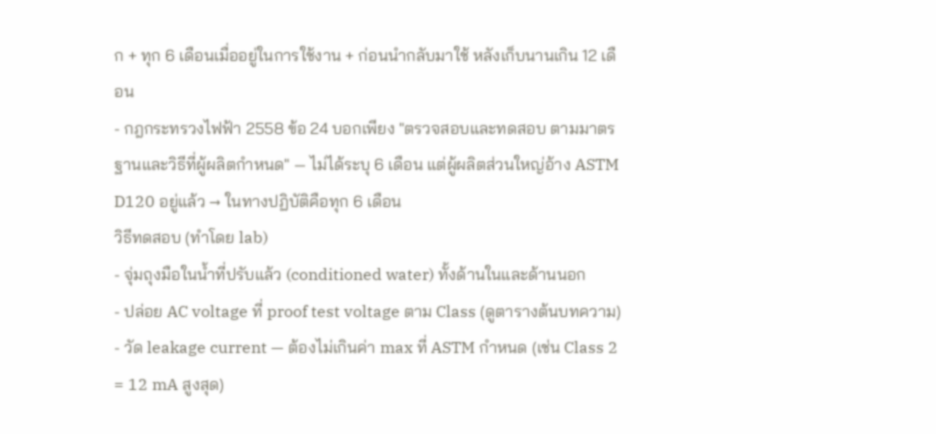ก + ทุก 6 เดือนเมื่ออยู่ในการใช้งาน + ก่อนนำกลับมาใช้ หลังเก็บนานเกิน 12 เดือน
- กฎกระทรวงไฟฟ้า 2558 ข้อ 24 บอกเพียง "ตรวจสอบและทดสอบ ตามมาตรฐานและวิธีที่ผู้ผลิตกำหนด" — ไม่ได้ระบุ 6 เดือน แต่ผู้ผลิตส่วนใหญ่อ้าง ASTM D120 อยู่แล้ว → ในทางปฏิบัติคือทุก 6 เดือน
วิธีทดสอบ (ทำโดย lab)
- จุ่มถุงมือในน้ำที่ปรับแล้ว (conditioned water) ทั้งด้านในและด้านนอก
- ปล่อย AC voltage ที่ proof test voltage ตาม Class (ดูตารางต้นบทความ)
- วัด leakage current — ต้องไม่เกินค่า max ที่ ASTM กำหนด (เช่น Class 2 = 12 mA สูงสุด)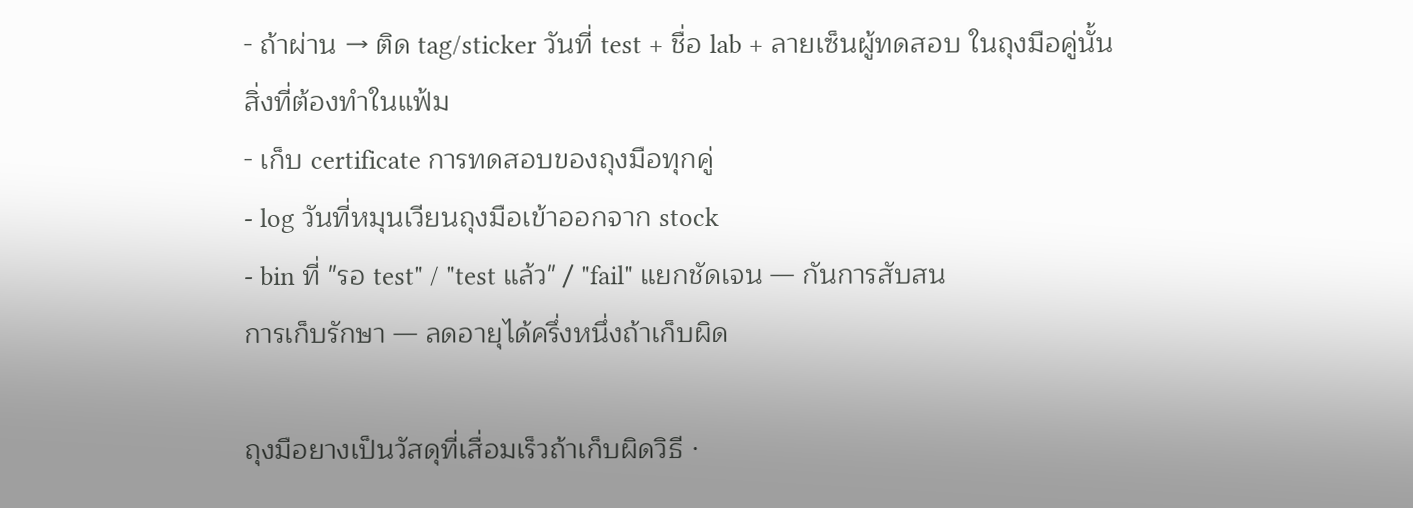- ถ้าผ่าน → ติด tag/sticker วันที่ test + ชื่อ lab + ลายเซ็นผู้ทดสอบ ในถุงมือคู่นั้น
สิ่งที่ต้องทำในแฟ้ม
- เก็บ certificate การทดสอบของถุงมือทุกคู่
- log วันที่หมุนเวียนถุงมือเข้าออกจาก stock
- bin ที่ "รอ test" / "test แล้ว" / "fail" แยกชัดเจน — กันการสับสน
การเก็บรักษา — ลดอายุได้ครึ่งหนึ่งถ้าเก็บผิด

ถุงมือยางเป็นวัสดุที่เสื่อมเร็วถ้าเก็บผิดวิธี ·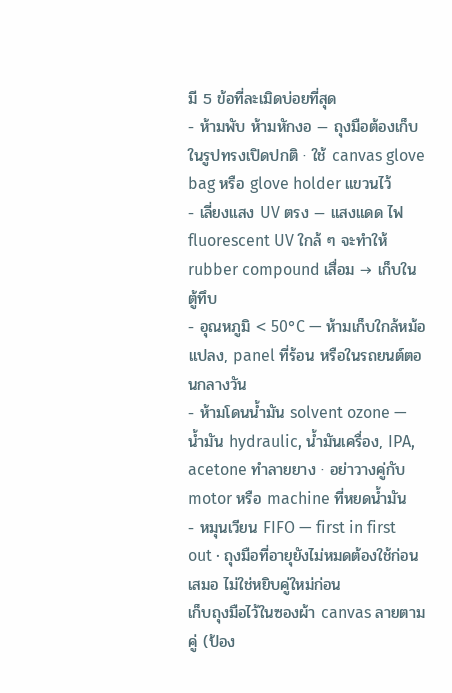มี 5 ข้อที่ละเมิดบ่อยที่สุด
- ห้ามพับ ห้ามหักงอ — ถุงมือต้องเก็บในรูปทรงเปิดปกติ · ใช้ canvas glove bag หรือ glove holder แขวนไว้
- เลี่ยงแสง UV ตรง — แสงแดด ไฟ fluorescent UV ใกล้ ๆ จะทำให้ rubber compound เสื่อม → เก็บในตู้ทึบ
- อุณหภูมิ < 50°C — ห้ามเก็บใกล้หม้อแปลง, panel ที่ร้อน หรือในรถยนต์ตอนกลางวัน
- ห้ามโดนน้ำมัน solvent ozone — น้ำมัน hydraulic, น้ำมันเครื่อง, IPA, acetone ทำลายยาง · อย่าวางคู่กับ motor หรือ machine ที่หยดน้ำมัน
- หมุนเวียน FIFO — first in first out · ถุงมือที่อายุยังไม่หมดต้องใช้ก่อนเสมอ ไม่ใช่หยิบคู่ใหม่ก่อน
เก็บถุงมือไว้ในซองผ้า canvas ลายตามคู่ (ป้อง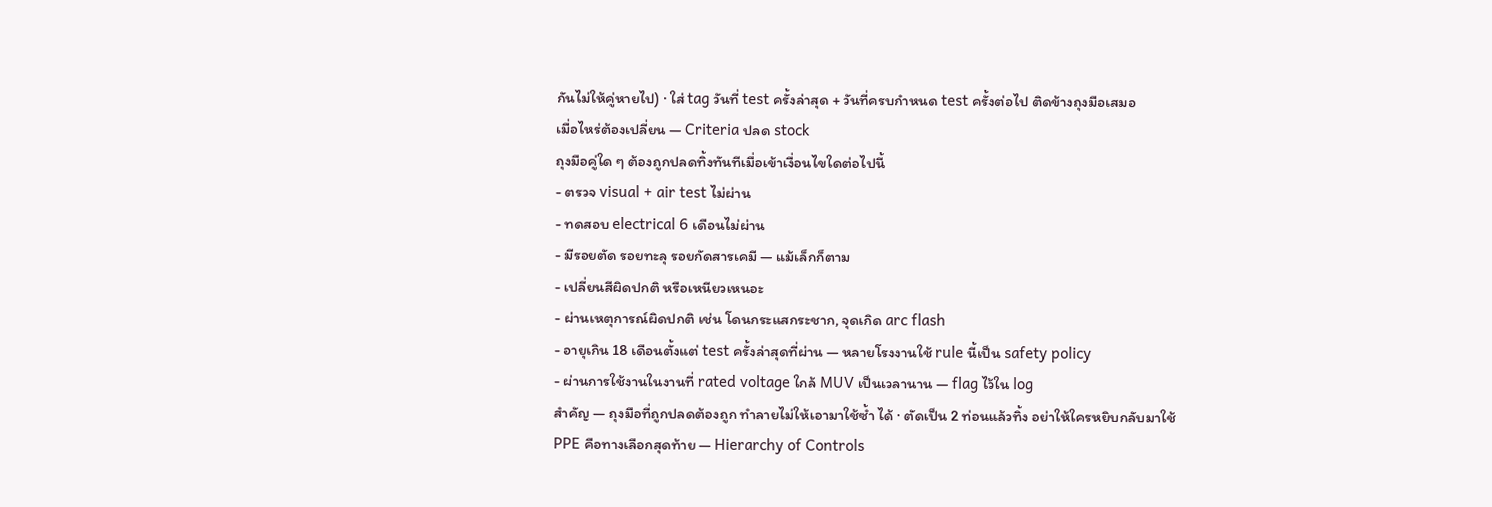กันไม่ให้คู่หายไป) · ใส่ tag วันที่ test ครั้งล่าสุด + วันที่ครบกำหนด test ครั้งต่อไป ติดข้างถุงมือเสมอ
เมื่อไหร่ต้องเปลี่ยน — Criteria ปลด stock
ถุงมือคู่ใด ๆ ต้องถูกปลดทิ้งทันทีเมื่อเข้าเงื่อนไขใดต่อไปนี้
- ตรวจ visual + air test ไม่ผ่าน
- ทดสอบ electrical 6 เดือนไม่ผ่าน
- มีรอยตัด รอยทะลุ รอยกัดสารเคมี — แม้เล็กก็ตาม
- เปลี่ยนสีผิดปกติ หรือเหนียวเหนอะ
- ผ่านเหตุการณ์ผิดปกติ เช่น โดนกระแสกระชาก, จุดเกิด arc flash
- อายุเกิน 18 เดือนตั้งแต่ test ครั้งล่าสุดที่ผ่าน — หลายโรงงานใช้ rule นี้เป็น safety policy
- ผ่านการใช้งานในงานที่ rated voltage ใกล้ MUV เป็นเวลานาน — flag ไว้ใน log
สำคัญ — ถุงมือที่ถูกปลดต้องถูก ทำลายไม่ให้เอามาใช้ซ้ำ ได้ · ตัดเป็น 2 ท่อนแล้วทิ้ง อย่าให้ใครหยิบกลับมาใช้
PPE คือทางเลือกสุดท้าย — Hierarchy of Controls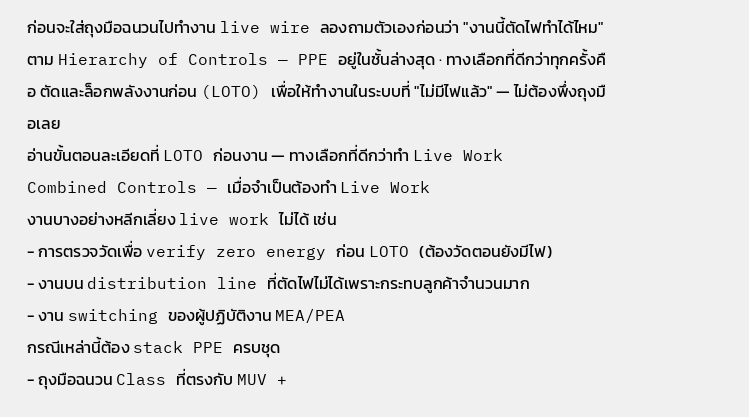ก่อนจะใส่ถุงมือฉนวนไปทำงาน live wire ลองถามตัวเองก่อนว่า "งานนี้ตัดไฟทำได้ไหม"
ตาม Hierarchy of Controls — PPE อยู่ในชั้นล่างสุด · ทางเลือกที่ดีกว่าทุกครั้งคือ ตัดและล็อกพลังงานก่อน (LOTO) เพื่อให้ทำงานในระบบที่ "ไม่มีไฟแล้ว" — ไม่ต้องพึ่งถุงมือเลย
อ่านขั้นตอนละเอียดที่ LOTO ก่อนงาน — ทางเลือกที่ดีกว่าทำ Live Work
Combined Controls — เมื่อจำเป็นต้องทำ Live Work
งานบางอย่างหลีกเลี่ยง live work ไม่ได้ เช่น
- การตรวจวัดเพื่อ verify zero energy ก่อน LOTO (ต้องวัดตอนยังมีไฟ)
- งานบน distribution line ที่ตัดไฟไม่ได้เพราะกระทบลูกค้าจำนวนมาก
- งาน switching ของผู้ปฏิบัติงาน MEA/PEA
กรณีเหล่านี้ต้อง stack PPE ครบชุด
- ถุงมือฉนวน Class ที่ตรงกับ MUV +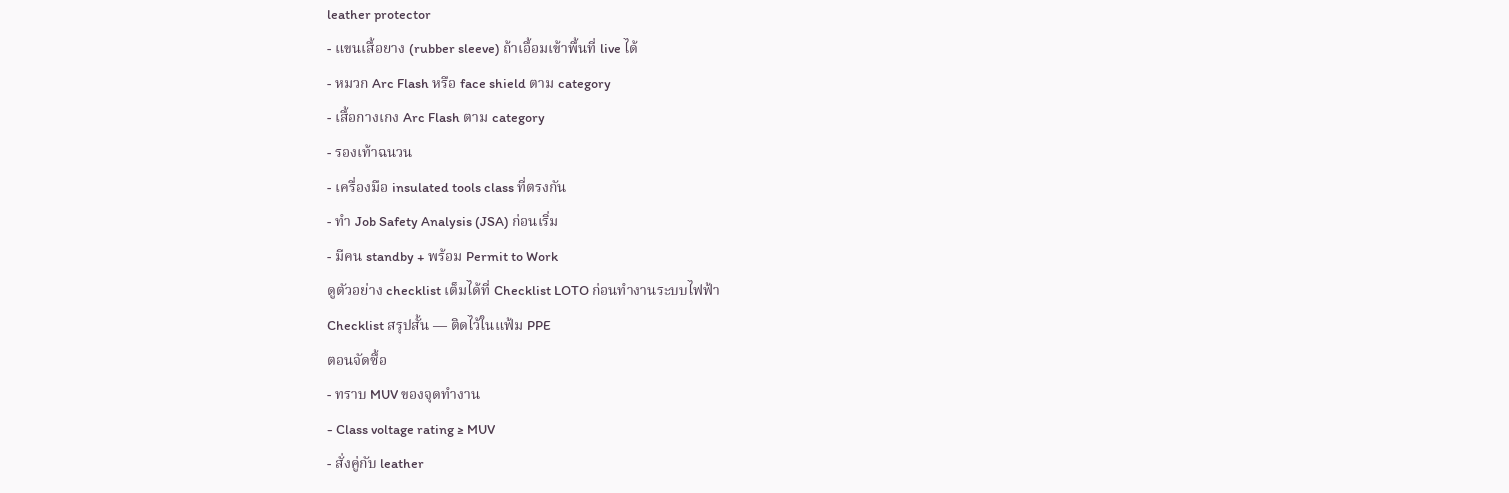leather protector
- แขนเสื้อยาง (rubber sleeve) ถ้าเอื้อมเข้าพื้นที่ live ได้
- หมวก Arc Flash หรือ face shield ตาม category
- เสื้อกางเกง Arc Flash ตาม category
- รองเท้าฉนวน
- เครื่องมือ insulated tools class ที่ตรงกัน
- ทำ Job Safety Analysis (JSA) ก่อนเริ่ม
- มีคน standby + พร้อม Permit to Work
ดูตัวอย่าง checklist เต็มได้ที่ Checklist LOTO ก่อนทำงานระบบไฟฟ้า
Checklist สรุปสั้น — ติดไว้ในแฟ้ม PPE
ตอนจัดซื้อ
- ทราบ MUV ของจุดทำงาน
- Class voltage rating ≥ MUV
- สั่งคู่กับ leather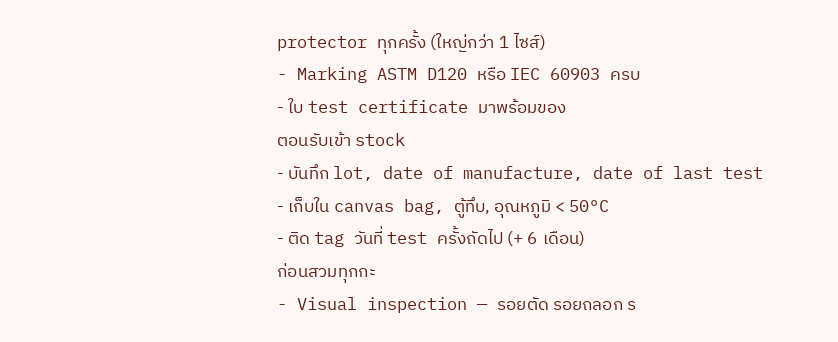protector ทุกครั้ง (ใหญ่กว่า 1 ไซส์)
- Marking ASTM D120 หรือ IEC 60903 ครบ
- ใบ test certificate มาพร้อมของ
ตอนรับเข้า stock
- บันทึก lot, date of manufacture, date of last test
- เก็บใน canvas bag, ตู้ทึบ, อุณหภูมิ < 50°C
- ติด tag วันที่ test ครั้งถัดไป (+ 6 เดือน)
ก่อนสวมทุกกะ
- Visual inspection — รอยตัด รอยถลอก ร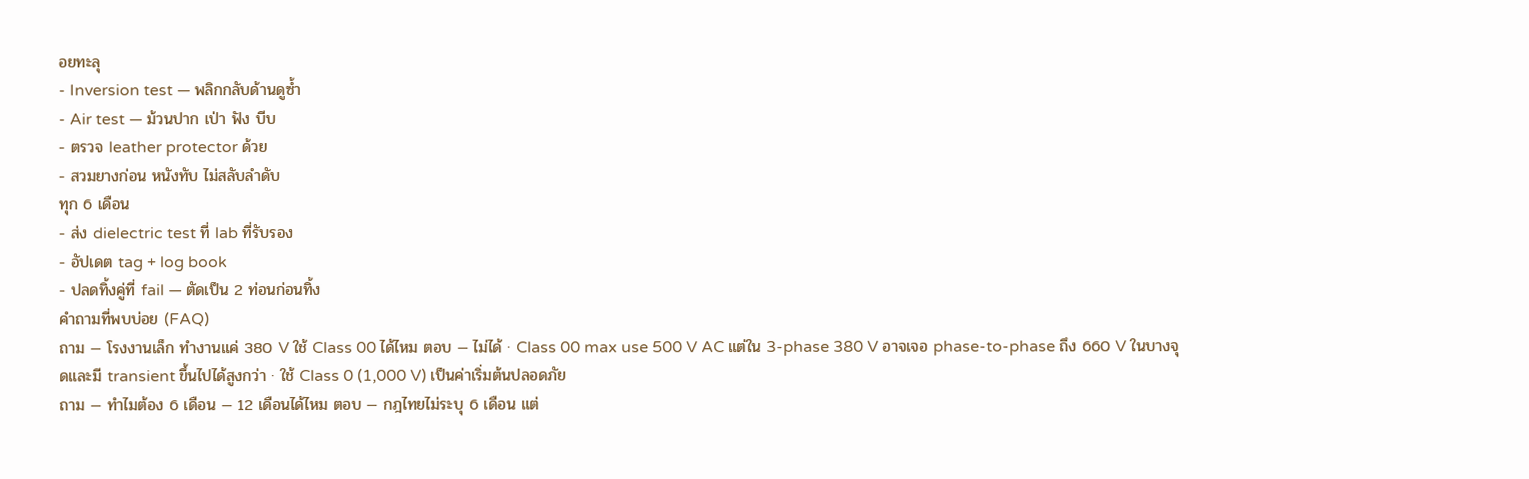อยทะลุ
- Inversion test — พลิกกลับด้านดูซ้ำ
- Air test — ม้วนปาก เป่า ฟัง บีบ
- ตรวจ leather protector ด้วย
- สวมยางก่อน หนังทับ ไม่สลับลำดับ
ทุก 6 เดือน
- ส่ง dielectric test ที่ lab ที่รับรอง
- อัปเดต tag + log book
- ปลดทิ้งคู่ที่ fail — ตัดเป็น 2 ท่อนก่อนทิ้ง
คำถามที่พบบ่อย (FAQ)
ถาม — โรงงานเล็ก ทำงานแค่ 380 V ใช้ Class 00 ได้ไหม ตอบ — ไม่ได้ · Class 00 max use 500 V AC แต่ใน 3-phase 380 V อาจเจอ phase-to-phase ถึง 660 V ในบางจุดและมี transient ขึ้นไปได้สูงกว่า · ใช้ Class 0 (1,000 V) เป็นค่าเริ่มต้นปลอดภัย
ถาม — ทำไมต้อง 6 เดือน — 12 เดือนได้ไหม ตอบ — กฎไทยไม่ระบุ 6 เดือน แต่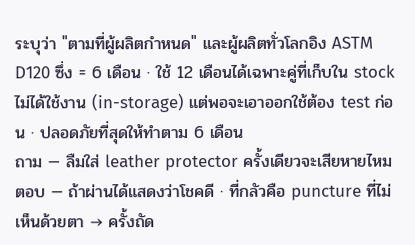ระบุว่า "ตามที่ผู้ผลิตกำหนด" และผู้ผลิตทั่วโลกอิง ASTM D120 ซึ่ง = 6 เดือน · ใช้ 12 เดือนได้เฉพาะคู่ที่เก็บใน stock ไม่ได้ใช้งาน (in-storage) แต่พอจะเอาออกใช้ต้อง test ก่อน · ปลอดภัยที่สุดให้ทำตาม 6 เดือน
ถาม — ลืมใส่ leather protector ครั้งเดียวจะเสียหายไหม ตอบ — ถ้าผ่านได้แสดงว่าโชคดี · ที่กลัวคือ puncture ที่ไม่เห็นด้วยตา → ครั้งถัด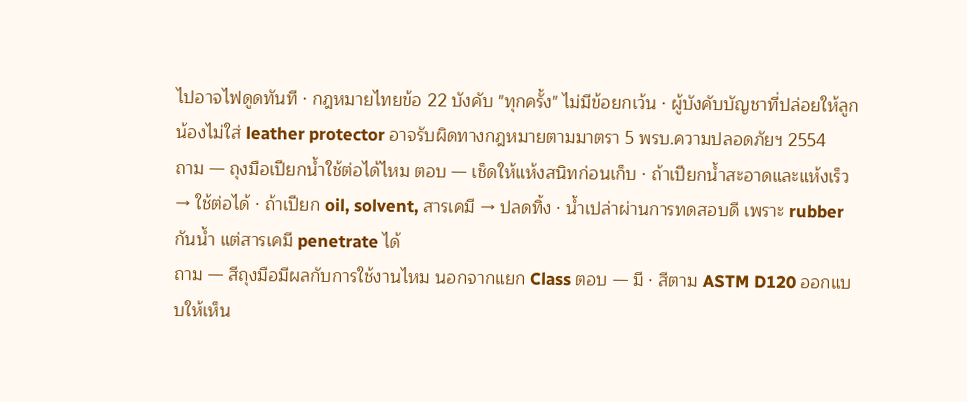ไปอาจไฟดูดทันที · กฎหมายไทยข้อ 22 บังคับ "ทุกครั้ง" ไม่มีข้อยกเว้น · ผู้บังคับบัญชาที่ปล่อยให้ลูกน้องไม่ใส่ leather protector อาจรับผิดทางกฎหมายตามมาตรา 5 พรบ.ความปลอดภัยฯ 2554
ถาม — ถุงมือเปียกน้ำใช้ต่อได้ไหม ตอบ — เช็ดให้แห้งสนิทก่อนเก็บ · ถ้าเปียกน้ำสะอาดและแห้งเร็ว → ใช้ต่อได้ · ถ้าเปียก oil, solvent, สารเคมี → ปลดทิ้ง · น้ำเปล่าผ่านการทดสอบดี เพราะ rubber กันน้ำ แต่สารเคมี penetrate ได้
ถาม — สีถุงมือมีผลกับการใช้งานไหม นอกจากแยก Class ตอบ — มี · สีตาม ASTM D120 ออกแบบให้เห็น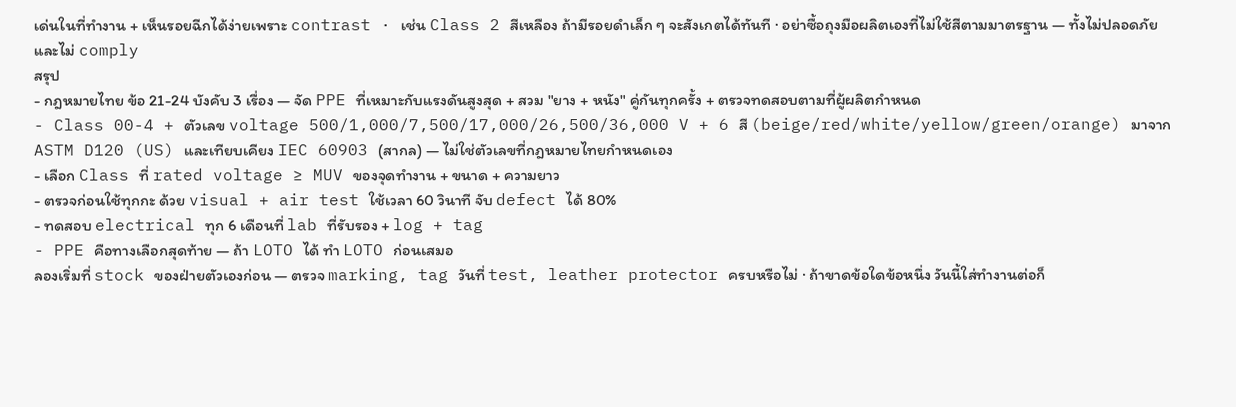เด่นในที่ทำงาน + เห็นรอยฉีกได้ง่ายเพราะ contrast · เช่น Class 2 สีเหลือง ถ้ามีรอยดำเล็ก ๆ จะสังเกตได้ทันที · อย่าซื้อถุงมือผลิตเองที่ไม่ใช้สีตามมาตรฐาน — ทั้งไม่ปลอดภัยและไม่ comply
สรุป
- กฎหมายไทย ข้อ 21-24 บังคับ 3 เรื่อง — จัด PPE ที่เหมาะกับแรงดันสูงสุด + สวม "ยาง + หนัง" คู่กันทุกครั้ง + ตรวจทดสอบตามที่ผู้ผลิตกำหนด
- Class 00-4 + ตัวเลข voltage 500/1,000/7,500/17,000/26,500/36,000 V + 6 สี (beige/red/white/yellow/green/orange) มาจาก ASTM D120 (US) และเทียบเคียง IEC 60903 (สากล) — ไม่ใช่ตัวเลขที่กฎหมายไทยกำหนดเอง
- เลือก Class ที่ rated voltage ≥ MUV ของจุดทำงาน + ขนาด + ความยาว
- ตรวจก่อนใช้ทุกกะ ด้วย visual + air test ใช้เวลา 60 วินาที จับ defect ได้ 80%
- ทดสอบ electrical ทุก 6 เดือนที่ lab ที่รับรอง + log + tag
- PPE คือทางเลือกสุดท้าย — ถ้า LOTO ได้ ทำ LOTO ก่อนเสมอ
ลองเริ่มที่ stock ของฝ่ายตัวเองก่อน — ตรวจ marking, tag วันที่ test, leather protector ครบหรือไม่ · ถ้าขาดข้อใดข้อหนึ่ง วันนี้ใส่ทำงานต่อก็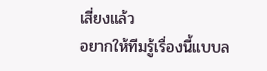เสี่ยงแล้ว
อยากให้ทีมรู้เรื่องนี้แบบล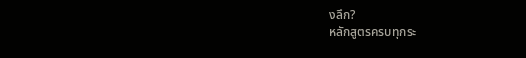งลึก?
หลักสูตรครบทุกระ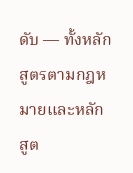ดับ — ทั้งหลักสูตรตามกฎหมายและหลักสูต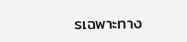รเฉพาะทาง